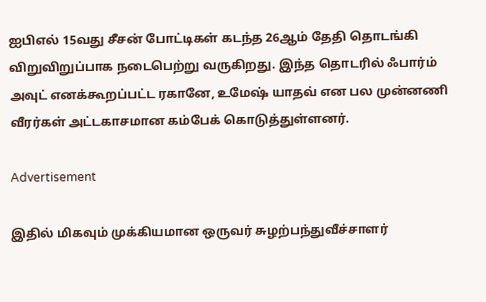ஐபிஎல் 15வது சீசன் போட்டிகள் கடந்த 26ஆம் தேதி தொடங்கி விறுவிறுப்பாக நடைபெற்று வருகிறது. இந்த தொடரில் ஃபார்ம் அவுட் எனக்கூறப்பட்ட ரகானே, உமேஷ் யாதவ் என பல முன்னணி வீரர்கள் அட்டகாசமான கம்பேக் கொடுத்துள்ளனர்.

Advertisement

இதில் மிகவும் முக்கியமான ஒருவர் சுழற்பந்துவீச்சாளர்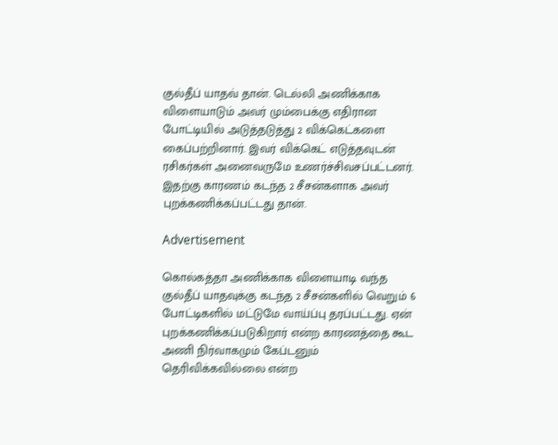குல்தீப் யாதவ் தான். டெல்லி அணிக்காக விளையாடும் அவர் மும்பைக்கு எதிரான போட்டியில் அடுத்தடுத்து 2 விக்கெட்களை கைப்பற்றினார். இவர் விக்கெட் எடுத்தவுடன் ரசிகர்கள் அனைவருமே உணர்ச்சிவசப்பட்டனர். இதற்கு காரணம் கடந்த 2 சீசன்களாக அவர் புறக்கணிக்கப்பட்டது தான்.

Advertisement

கொல்கத்தா அணிக்காக விளையாடி வந்த குல்தீப் யாதவுக்கு கடந்த 2 சீசன்களில் வெறும் 6 போட்டிகளில் மட்டுமே வாய்ப்பு தரப்பட்டது. ஏன் புறக்கணிக்கப்படுகிறார் என்ற காரணத்தை கூட அணி நிர்வாகமும் கேப்டனும் தெரிவிக்கவில்லை என்ற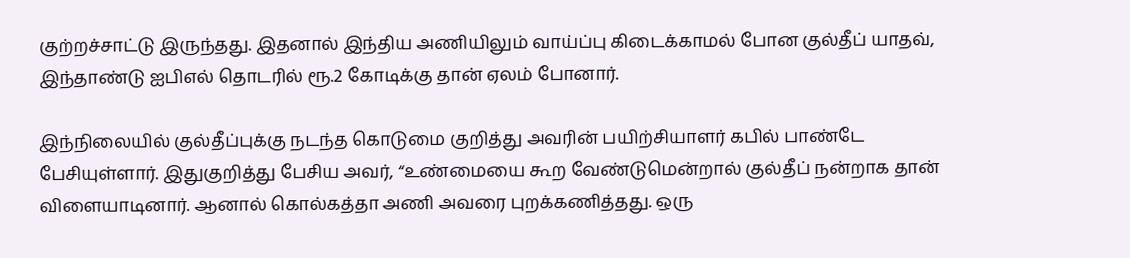குற்றச்சாட்டு இருந்தது. இதனால் இந்திய அணியிலும் வாய்ப்பு கிடைக்காமல் போன குல்தீப் யாதவ், இந்தாண்டு ஐபிஎல் தொடரில் ரூ.2 கோடிக்கு தான் ஏலம் போனார்.

இந்நிலையில் குல்தீப்புக்கு நடந்த கொடுமை குறித்து அவரின் பயிற்சியாளர் கபில் பாண்டே பேசியுள்ளார். இதுகுறித்து பேசிய அவர், “உண்மையை கூற வேண்டுமென்றால் குல்தீப் நன்றாக தான் விளையாடினார். ஆனால் கொல்கத்தா அணி அவரை புறக்கணித்தது. ஒரு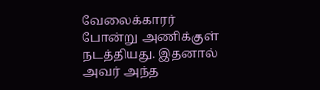வேலைக்காரர் போன்று அணிக்குள் நடத்தியது. இதனால் அவர் அந்த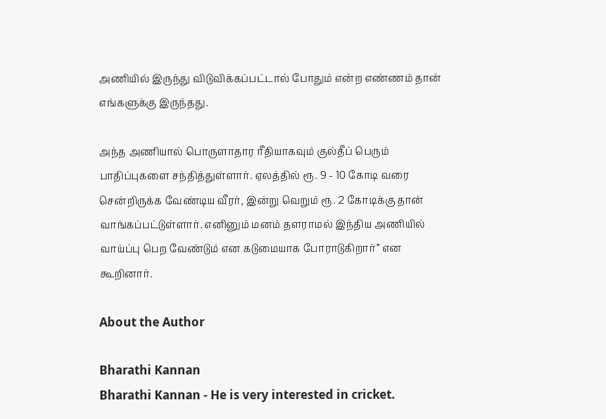அணியில் இருந்து விடுவிக்கப்பட்டால் போதும் என்ற எண்ணம் தான் எங்களுக்கு இருந்தது.

அந்த அணியால் பொருளாதார ரீதியாகவும் குல்தீப் பெரும் பாதிப்புகளை சந்தித்துள்ளார். ஏலத்தில் ரூ. 9 - 10 கோடி வரை சென்றிருக்க வேண்டிய வீரர், இன்று வெறும் ரூ. 2 கோடிக்கு தான் வாங்கப்பட்டுள்ளார். எனினும் மனம் தளராமல் இந்திய அணியில் வாய்ப்பு பெற வேண்டும் என கடுமையாக போராடுகிறார்” என கூறினார்.

About the Author

Bharathi Kannan
Bharathi Kannan - He is very interested in cricket.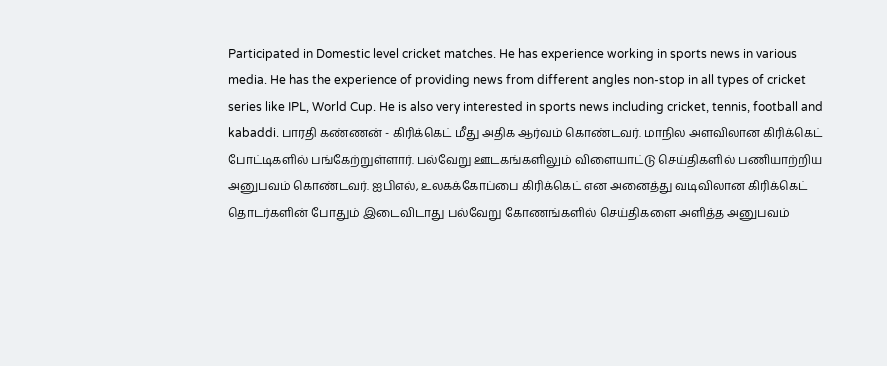Participated in Domestic level cricket matches. He has experience working in sports news in various media. He has the experience of providing news from different angles non-stop in all types of cricket series like IPL, World Cup. He is also very interested in sports news including cricket, tennis, football and kabaddi. பாரதி கண்ணன் - கிரிக்கெட் மீது அதிக ஆர்வம் கொண்டவர். மாநில அளவிலான கிரிக்கெட் போட்டிகளில் பங்கேற்றுள்ளார். பல்வேறு ஊடகங்களிலும் விளையாட்டு செய்திகளில் பணியாற்றிய அனுபவம் கொண்டவர். ஐபிஎல், உலகக்கோப்பை கிரிக்கெட் என அனைத்து வடிவிலான கிரிக்கெட் தொடர்களின் போதும் இடைவிடாது பல்வேறு கோணங்களில் செய்திகளை அளித்த அனுபவம்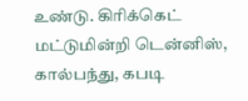உண்டு. கிரிக்கெட் மட்டுமின்றி டென்னிஸ், கால்பந்து, கபடி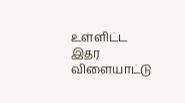உள்ளிட்ட இதர விளையாட்டு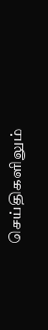செய்திகளிலும்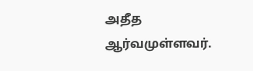அதீத ஆர்வமுள்ளவர்.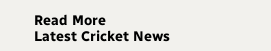Read More
Latest Cricket News